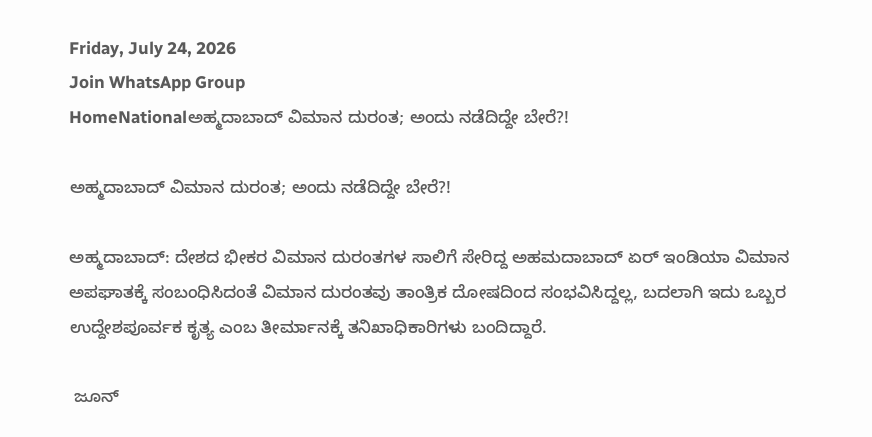Friday, July 24, 2026
Join WhatsApp Group
HomeNationalಅಹ್ಮದಾಬಾದ್‌ ವಿಮಾನ ದುರಂತ; ಅಂದು ನಡೆದಿದ್ದೇ ಬೇರೆ?!

ಅಹ್ಮದಾಬಾದ್‌ ವಿಮಾನ ದುರಂತ; ಅಂದು ನಡೆದಿದ್ದೇ ಬೇರೆ?!

ಅಹ್ಮದಾಬಾದ್: ದೇಶದ ಭೀಕರ ವಿಮಾನ ದುರಂತಗಳ ಸಾಲಿಗೆ ಸೇರಿದ್ದ ಅಹಮದಾಬಾದ್‌ ಏರ್‌ ಇಂಡಿಯಾ ವಿಮಾನ ಅಪಘಾತಕ್ಕೆ ಸಂಬಂಧಿಸಿದಂತೆ ವಿಮಾನ ದುರಂತವು ತಾಂತ್ರಿಕ ದೋಷದಿಂದ ಸಂಭವಿಸಿದ್ದಲ್ಲ, ಬದಲಾಗಿ ಇದು ಒಬ್ಬರ ಉದ್ದೇಶಪೂರ್ವಕ ಕೃತ್ಯ ಎಂಬ ತೀರ್ಮಾನಕ್ಕೆ ತನಿಖಾಧಿಕಾರಿಗಳು ಬಂದಿದ್ದಾರೆ.

 ಜೂನ್‌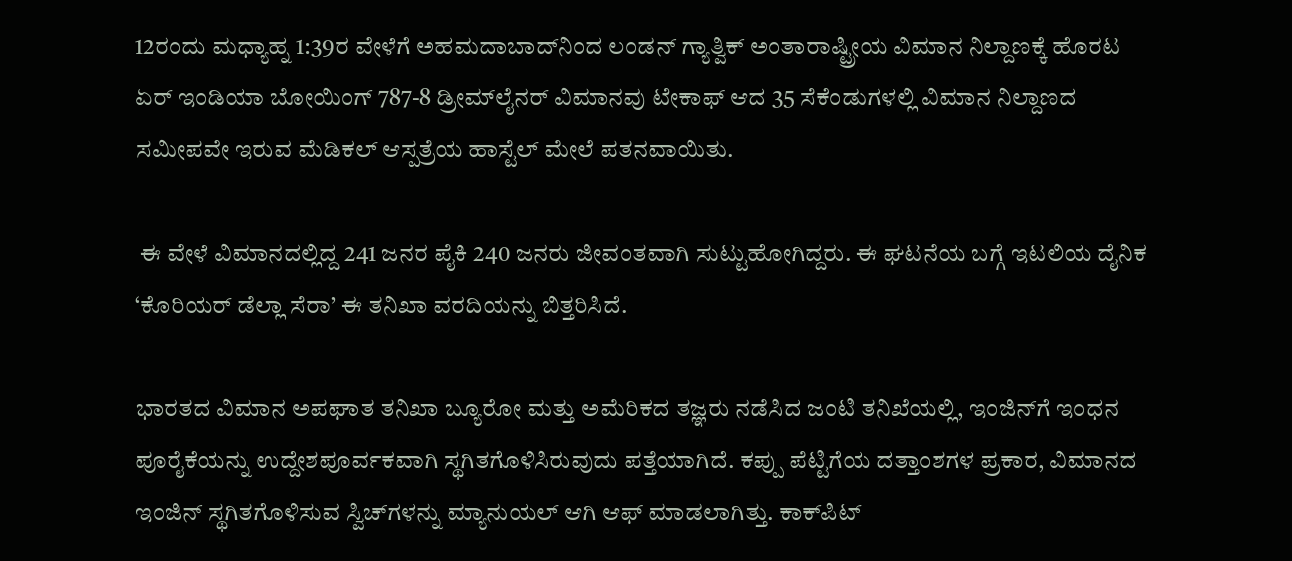12ರಂದು ಮಧ್ಯಾಹ್ನ 1:39ರ ವೇಳೆಗೆ ಅಹಮದಾಬಾದ್‌ನಿಂದ ಲಂಡನ್‌ ಗ್ಯಾತ್ವಿಕ್‌ ಅಂತಾರಾಷ್ಟ್ರೀಯ ವಿಮಾನ ನಿಲ್ದಾಣಕ್ಕೆ ಹೊರಟ ಏರ್‌ ಇಂಡಿಯಾ ಬೋಯಿಂಗ್‌ 787-8 ಡ್ರೀಮ್‌ಲೈನರ್‌ ವಿಮಾನವು ಟೇಕಾಫ್‌ ಆದ 35 ಸೆಕೆಂಡುಗಳಲ್ಲಿ ವಿಮಾನ ನಿಲ್ದಾಣದ ಸಮೀಪವೇ ಇರುವ ಮೆಡಿಕಲ್‌ ಆಸ್ಪತ್ರೆಯ ಹಾಸ್ಟೆಲ್‌ ಮೇಲೆ ಪತನವಾಯಿತು.

 ಈ ವೇಳೆ ವಿಮಾನದಲ್ಲಿದ್ದ 241 ಜನರ ಪೈಕಿ 240 ಜನರು ಜೀವಂತವಾಗಿ ಸುಟ್ಟುಹೋಗಿದ್ದರು. ಈ ಘಟನೆಯ ಬಗ್ಗೆ ಇಟಲಿಯ ದೈನಿಕ ‘ಕೊರಿಯರ್ ಡೆಲ್ಲಾ ಸೆರಾ’ ಈ ತನಿಖಾ ವರದಿಯನ್ನು ಬಿತ್ತರಿಸಿದೆ.

ಭಾರತದ ವಿಮಾನ ಅಪಘಾತ ತನಿಖಾ ಬ್ಯೂರೋ ಮತ್ತು ಅಮೆರಿಕದ ತಜ್ಞರು ನಡೆಸಿದ ಜಂಟಿ ತನಿಖೆಯಲ್ಲಿ, ಇಂಜಿನ್‌ಗೆ ಇಂಧನ ಪೂರೈಕೆಯನ್ನು ಉದ್ದೇಶಪೂರ್ವಕವಾಗಿ ಸ್ಥಗಿತಗೊಳಿಸಿರುವುದು ಪತ್ತೆಯಾಗಿದೆ. ಕಪ್ಪು ಪೆಟ್ಟಿಗೆಯ ದತ್ತಾಂಶಗಳ ಪ್ರಕಾರ, ವಿಮಾನದ ಇಂಜಿನ್ ಸ್ಥಗಿತಗೊಳಿಸುವ ಸ್ವಿಚ್‌ಗಳನ್ನು ಮ್ಯಾನುಯಲ್ ಆಗಿ ಆಫ್ ಮಾಡಲಾಗಿತ್ತು. ಕಾಕ್‌ಪಿಟ್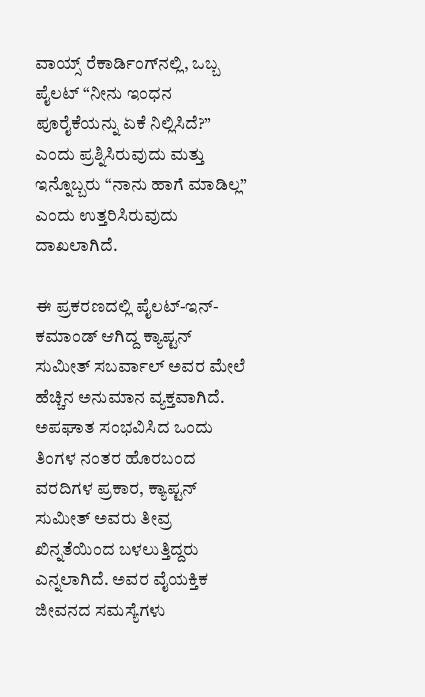ವಾಯ್ಸ್ ರೆಕಾರ್ಡಿಂಗ್‌ನಲ್ಲಿ, ಒಬ್ಬ ಪೈಲಟ್ “ನೀನು ಇಂಧನ ಪೂರೈಕೆಯನ್ನು ಏಕೆ ನಿಲ್ಲಿಸಿದೆ?” ಎಂದು ಪ್ರಶ್ನಿಸಿರುವುದು ಮತ್ತು ಇನ್ನೊಬ್ಬರು “ನಾನು ಹಾಗೆ ಮಾಡಿಲ್ಲ” ಎಂದು ಉತ್ತರಿಸಿರುವುದು ದಾಖಲಾಗಿದೆ.

ಈ ಪ್ರಕರಣದಲ್ಲಿ ಪೈಲಟ್-ಇನ್-ಕಮಾಂಡ್ ಆಗಿದ್ದ ಕ್ಯಾಪ್ಟನ್ ಸುಮೀತ್ ಸಬರ್ವಾಲ್ ಅವರ ಮೇಲೆ ಹೆಚ್ಚಿನ ಅನುಮಾನ ವ್ಯಕ್ತವಾಗಿದೆ. ಅಪಘಾತ ಸಂಭವಿಸಿದ ಒಂದು ತಿಂಗಳ ನಂತರ ಹೊರಬಂದ ವರದಿಗಳ ಪ್ರಕಾರ, ಕ್ಯಾಪ್ಟನ್ ಸುಮೀತ್ ಅವರು ತೀವ್ರ ಖಿನ್ನತೆಯಿಂದ ಬಳಲುತ್ತಿದ್ದರು ಎನ್ನಲಾಗಿದೆ. ಅವರ ವೈಯಕ್ತಿಕ ಜೀವನದ ಸಮಸ್ಯೆಗಳು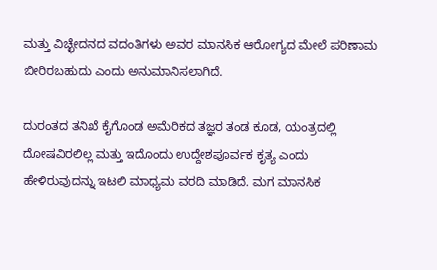ಮತ್ತು ವಿಚ್ಛೇದನದ ವದಂತಿಗಳು ಅವರ ಮಾನಸಿಕ ಆರೋಗ್ಯದ ಮೇಲೆ ಪರಿಣಾಮ ಬೀರಿರಬಹುದು ಎಂದು ಅನುಮಾನಿಸಲಾಗಿದೆ.

ದುರಂತದ ತನಿಖೆ ಕೈಗೊಂಡ ಅಮೆರಿಕದ ತಜ್ಞರ ತಂಡ ಕೂಡ, ಯಂತ್ರದಲ್ಲಿ ದೋಷವಿರಲಿಲ್ಲ ಮತ್ತು ಇದೊಂದು ಉದ್ದೇಶಪೂರ್ವಕ ಕೃತ್ಯ ಎಂದು ಹೇಳಿರುವುದನ್ನು ಇಟಲಿ ಮಾಧ್ಯಮ ವರದಿ ಮಾಡಿದೆ. ಮಗ ಮಾನಸಿಕ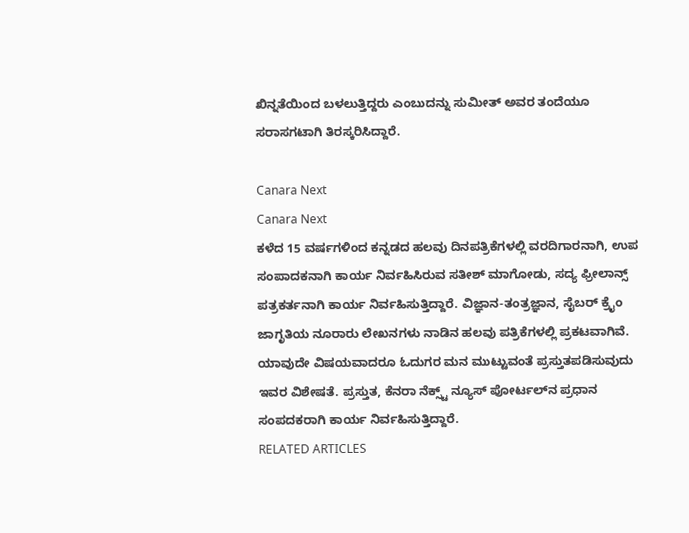ಖಿನ್ನತೆಯಿಂದ ಬಳಲುತ್ತಿದ್ದರು ಎಂಬುದನ್ನು ಸುಮೀತ್ ಅವರ ತಂದೆಯೂ ಸರಾಸಗಟಾಗಿ ತಿರಸ್ಕರಿಸಿದ್ದಾರೆ.

Canara Next
Canara Next
ಕಳೆದ 15 ವರ್ಷಗಳಿಂದ ಕನ್ನಡದ ಹಲವು ದಿನಪತ್ರಿಕೆಗಳಲ್ಲಿ ವರದಿಗಾರನಾಗಿ, ಉಪ ಸಂಪಾದಕನಾಗಿ ಕಾರ್ಯ ನಿರ್ವಹಿಸಿರುವ ಸತೀಶ್‌ ಮಾಗೋಡು, ಸದ್ಯ ಫ್ರೀಲಾನ್ಸ್‌ ಪತ್ರಕರ್ತನಾಗಿ ಕಾರ್ಯ ನಿರ್ವಹಿಸುತ್ತಿದ್ದಾರೆ. ವಿಜ್ಞಾನ-ತಂತ್ರಜ್ಞಾನ, ಸೈಬರ್‌ ಕ್ರೈಂ ಜಾಗೃತಿಯ ನೂರಾರು ಲೇಖನಗಳು ನಾಡಿನ ಹಲವು ಪತ್ರಿಕೆಗಳಲ್ಲಿ ಪ್ರಕಟವಾಗಿವೆ. ಯಾವುದೇ ವಿಷಯವಾದರೂ ಓದುಗರ ಮನ ಮುಟ್ಟುವಂತೆ ಪ್ರಸ್ತುತಪಡಿಸುವುದು ಇವರ ವಿಶೇಷತೆ. ಪ್ರಸ್ತುತ, ಕೆನರಾ ನೆಕ್ಸ್ಟ್‌ ನ್ಯೂಸ್‌ ಪೋರ್ಟಲ್‌ನ ಪ್ರಧಾನ ಸಂಪದಕರಾಗಿ ಕಾರ್ಯ ನಿರ್ವಹಿಸುತ್ತಿದ್ದಾರೆ.
RELATED ARTICLES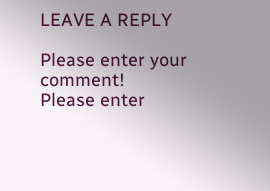LEAVE A REPLY

Please enter your comment!
Please enter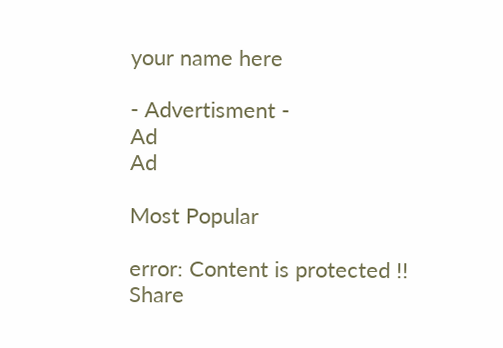your name here

- Advertisment -
Ad
Ad

Most Popular

error: Content is protected !!
Share